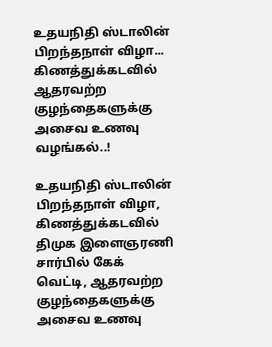உதயநிதி ஸ்டாலின் பிறந்தநாள் விழா... கிணத்துக்கடவில் ஆதரவற்ற குழந்தைகளுக்கு அசைவ உணவு வழங்கல்..!

உதயநிதி ஸ்டாலின் பிறந்தநாள் விழா, கிணத்துக்கடவில் திமுக இளைஞரணி சார்பில் கேக் வெட்டி, ஆதரவற்ற குழந்தைகளுக்கு அசைவ உணவு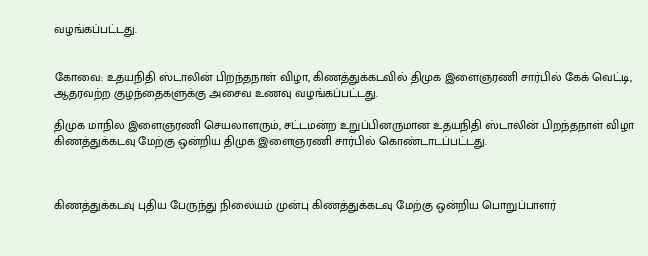வழங்கப்பட்டது.


கோவை: உதயநிதி ஸ்டாலின் பிறந்தநாள் விழா, கிணத்துக்கடவில் திமுக இளைஞரணி சார்பில் கேக் வெட்டி, ஆதரவற்ற குழந்தைகளுக்கு அசைவ உணவு வழங்கப்பட்டது.

திமுக மாநில இளைஞரணி செயலாளரும், சட்டமன்ற உறுப்பினருமான உதயநிதி ஸ்டாலின் பிறந்தநாள் விழா கிணத்துக்கடவு மேற்கு ஒன்றிய திமுக இளைஞரணி சார்பில் கொண்டாடப்பட்டது.



கிணத்துக்கடவு புதிய பேருந்து நிலையம் முன்பு கிணத்துக்கடவு மேற்கு ஒன்றிய பொறுப்பாளர்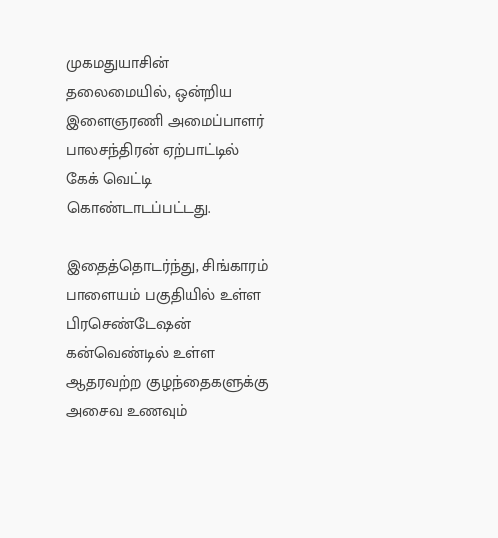முகமதுயாசின் தலைமையில், ஒன்றிய இளைஞரணி அமைப்பாளர் பாலசந்திரன் ஏற்பாட்டில் கேக் வெட்டி கொண்டாடப்பட்டது.

இதைத்தொடர்ந்து, சிங்காரம் பாளையம் பகுதியில் உள்ள பிரசெண்டேஷன் கன்வெண்டில் உள்ள ஆதரவற்ற குழந்தைகளுக்கு அசைவ உணவும்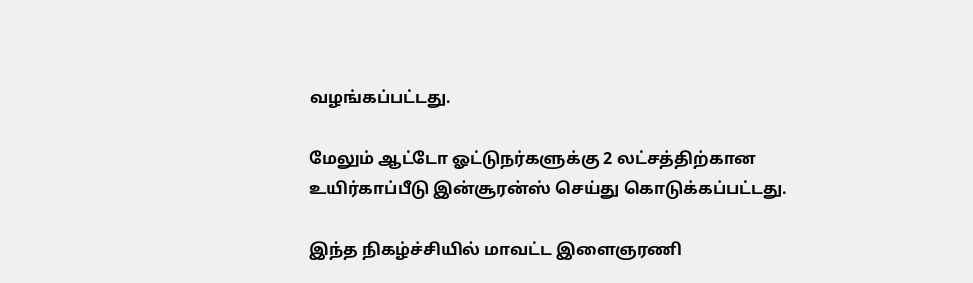வழங்கப்பட்டது.

மேலும் ஆட்டோ ஓட்டுநர்களுக்கு 2 லட்சத்திற்கான உயிர்காப்பீடு இன்சூரன்ஸ் செய்து கொடுக்கப்பட்டது.

இந்த நிகழ்ச்சியில் மாவட்ட இளைஞரணி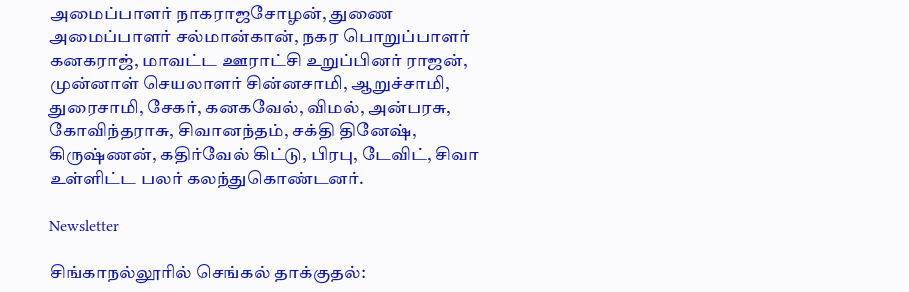அமைப்பாளர் நாகராஜசோழன், துணை அமைப்பாளர் சல்மான்கான், நகர பொறுப்பாளர் கனகராஜ், மாவட்ட ஊராட்சி உறுப்பினர் ராஜன், முன்னாள் செயலாளர் சின்னசாமி, ஆறுச்சாமி, துரைசாமி, சேகர், கனகவேல், விமல், அன்பரசு, கோவிந்தராசு, சிவானந்தம், சக்தி தினேஷ், கிருஷ்ணன், கதிர்வேல் கிட்டு, பிரபு, டேவிட், சிவா உள்ளிட்ட பலர் கலந்துகொண்டனர்.

Newsletter

சிங்காநல்லூரில் செங்கல் தாக்குதல்: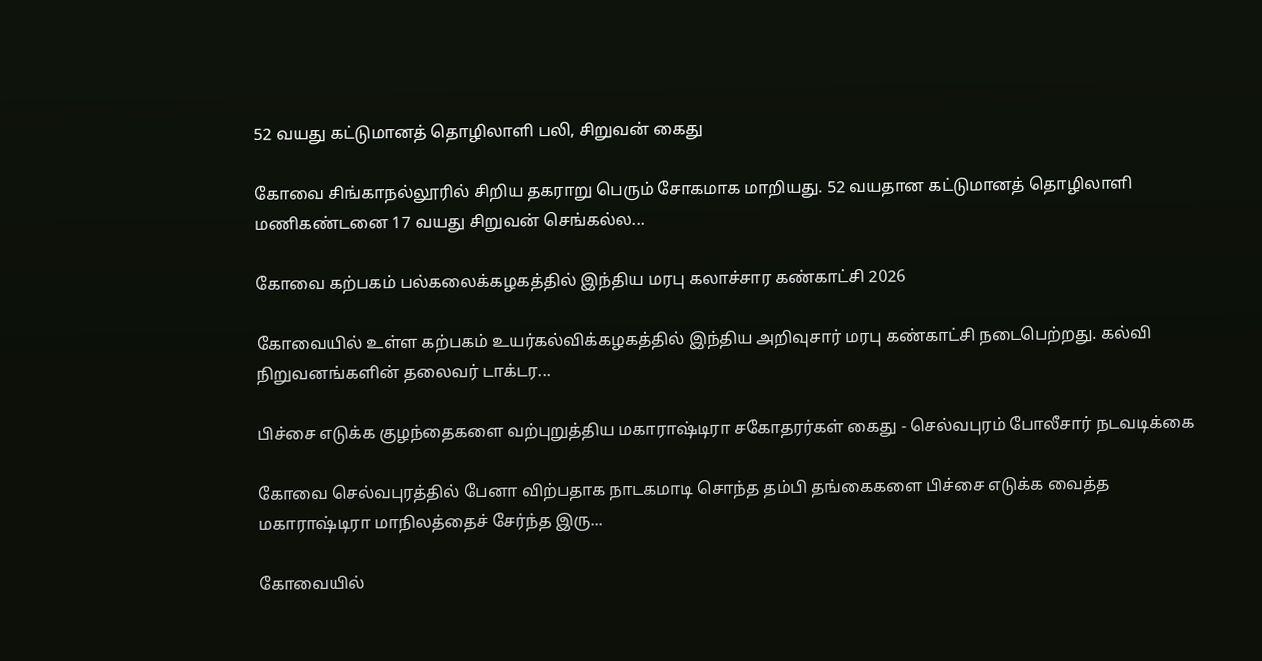52 வயது கட்டுமானத் தொழிலாளி பலி, சிறுவன் கைது

கோவை சிங்காநல்லூரில் சிறிய தகராறு பெரும் சோகமாக மாறியது. 52 வயதான கட்டுமானத் தொழிலாளி மணிகண்டனை 17 வயது சிறுவன் செங்கல்ல...

கோவை கற்பகம் பல்கலைக்கழகத்தில் இந்திய மரபு கலாச்சார கண்காட்சி 2026

கோவையில் உள்ள கற்பகம் உயர்கல்விக்கழகத்தில் இந்திய அறிவுசார் மரபு கண்காட்சி நடைபெற்றது. கல்வி நிறுவனங்களின் தலைவர் டாக்டர...

பிச்சை எடுக்க குழந்தைகளை வற்புறுத்திய மகாராஷ்டிரா சகோதரர்கள் கைது - செல்வபுரம் போலீசார் நடவடிக்கை

கோவை செல்வபுரத்தில் பேனா விற்பதாக நாடகமாடி சொந்த தம்பி தங்கைகளை பிச்சை எடுக்க வைத்த மகாராஷ்டிரா மாநிலத்தைச் சேர்ந்த இரு...

கோவையில்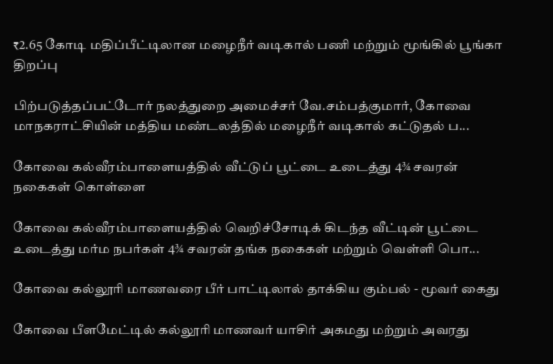₹2.65 கோடி மதிப்பீட்டிலான மழைநீர் வடிகால் பணி மற்றும் மூங்கில் பூங்கா திறப்பு

பிற்படுத்தப்பட்டோர் நலத்துறை அமைச்சர் வே.சம்பத்குமார், கோவை மாநகராட்சியின் மத்திய மண்டலத்தில் மழைநீர் வடிகால் கட்டுதல் ப...

கோவை கல்வீரம்பாளையத்தில் வீட்டுப் பூட்டை உடைத்து 4¾ சவரன் நகைகள் கொள்ளை

கோவை கல்வீரம்பாளையத்தில் வெறிச்சோடிக் கிடந்த வீட்டின் பூட்டை உடைத்து மர்ம நபர்கள் 4¾ சவரன் தங்க நகைகள் மற்றும் வெள்ளி பொ...

கோவை கல்லூரி மாணவரை பீர் பாட்டிலால் தாக்கிய கும்பல் - மூவர் கைது

கோவை பீளமேட்டில் கல்லூரி மாணவர் யாசிர் அகமது மற்றும் அவரது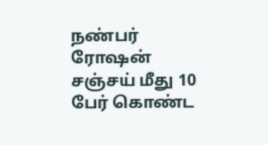நண்பர் ரோஷன் சஞ்சய் மீது 10 பேர் கொண்ட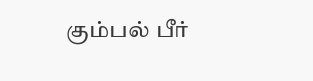கும்பல் பீர்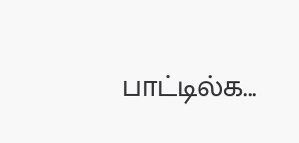பாட்டில்க...